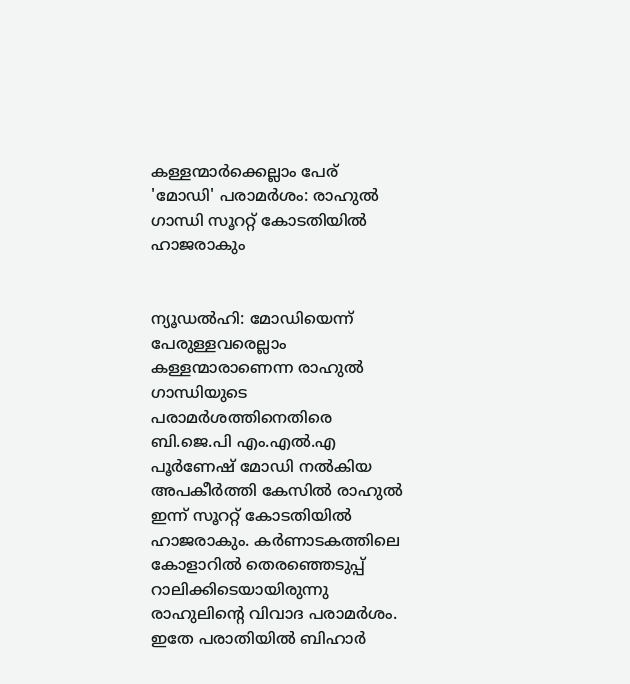കള്ളന്മാര്‍ക്കെല്ലാം പേര് 'മോഡി' പരാമര്‍ശം: രാഹുല്‍ ഗാന്ധി സൂററ്റ് കോടതിയില്‍ ഹാജരാകും


ന്യൂഡല്‍ഹി: മോഡിയെന്ന് പേരുള്ളവരെല്ലാം കള്ളന്മാരാണെന്ന രാഹുല്‍ ഗാന്ധിയുടെ പരാമര്‍ശത്തിനെതിരെ ബി.ജെ.പി എം.എല്‍.എ പൂര്‍ണേഷ് മോഡി നല്‍കിയ അപകീര്‍ത്തി കേസില്‍ രാഹുല്‍ ഇന്ന് സൂററ്റ് കോടതിയില്‍ ഹാജരാകും. കര്‍ണാടകത്തിലെ കോളാറില്‍ തെരഞ്ഞെടുപ്പ് റാലിക്കിടെയായിരുന്നു രാഹുലിന്റെ വിവാദ പരാമര്‍ശം.
ഇതേ പരാതിയില്‍ ബിഹാര്‍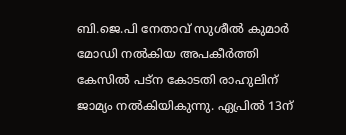ബി.ജെ.പി നേതാവ് സുശീല്‍ കുമാര്‍ മോഡി നല്‍കിയ അപകീര്‍ത്തി കേസില്‍ പട്‌ന കോടതി രാഹുലിന് ജാമ്യം നല്‍കിയികുന്നു. ഏപ്രില്‍ 13ന്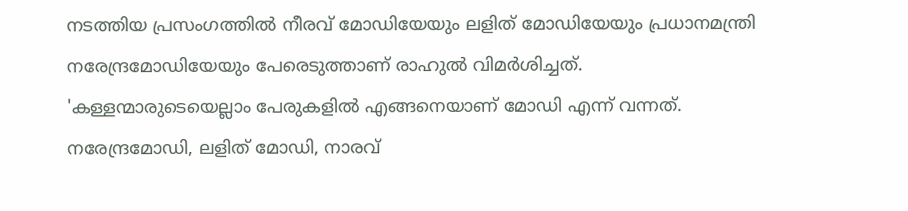നടത്തിയ പ്രസംഗത്തില്‍ നീരവ് മോഡിയേയും ലളിത് മോഡിയേയും പ്രധാനമന്ത്രി നരേന്ദ്രമോഡിയേയും പേരെടുത്താണ് രാഹുല്‍ വിമര്‍ശിച്ചത്.
'കള്ളന്മാരുടെയെല്ലാം പേരുകളില്‍ എങ്ങനെയാണ് മോഡി എന്ന് വന്നത്. നരേന്ദ്രമോഡി, ലളിത് മോഡി, നാരവ്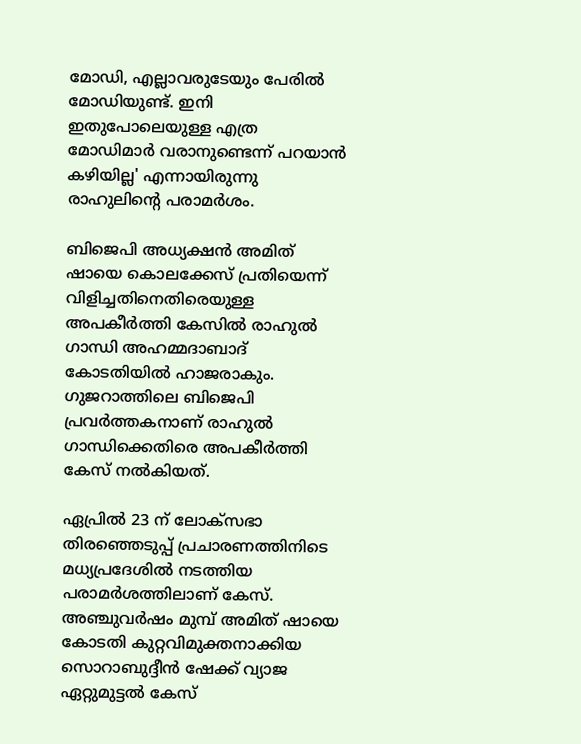മോഡി, എല്ലാവരുടേയും പേരില്‍ മോഡിയുണ്ട്. ഇനി ഇതുപോലെയുള്ള എത്ര മോഡിമാര്‍ വരാനുണ്ടെന്ന് പറയാന്‍ കഴിയില്ല' എന്നായിരുന്നു രാഹുലിന്റെ പരാമര്‍ശം.

ബിജെപി അധ്യക്ഷൻ അമിത് ഷായെ കൊലക്കേസ് പ്രതിയെന്ന് വിളിച്ചതിനെതിരെയുള്ള അപകീർത്തി കേസിൽ രാഹുൽ ഗാന്ധി അഹമ്മദാബാദ് കോടതിയിൽ ഹാജരാകും. ഗുജറാത്തിലെ ബിജെപി പ്രവർത്തകനാണ് രാഹുൽ ഗാന്ധിക്കെതിരെ അപകീർത്തി കേസ് നൽകിയത്.

ഏപ്രിൽ 23 ന് ലോക്സഭാ തിരഞ്ഞെടുപ്പ് പ്രചാരണത്തിനിടെ മധ്യപ്രദേശിൽ നടത്തിയ പരാമർശത്തിലാണ് കേസ്. അഞ്ചുവർഷം മുമ്പ് അമിത് ഷായെ കോടതി കുറ്റവിമുക്തനാക്കിയ സൊറാബുദ്ദീൻ ഷേക്ക് വ്യാജ ഏറ്റുമുട്ടൽ കേസ്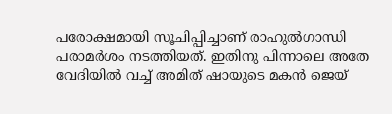പരോക്ഷമായി സൂചിപ്പിച്ചാണ് രാഹുൽഗാന്ധി പരാമർശം നടത്തിയത്. ഇതിനു പിന്നാലെ അതേ വേദിയിൽ വച്ച് അമിത് ഷായുടെ മകൻ ജെയ്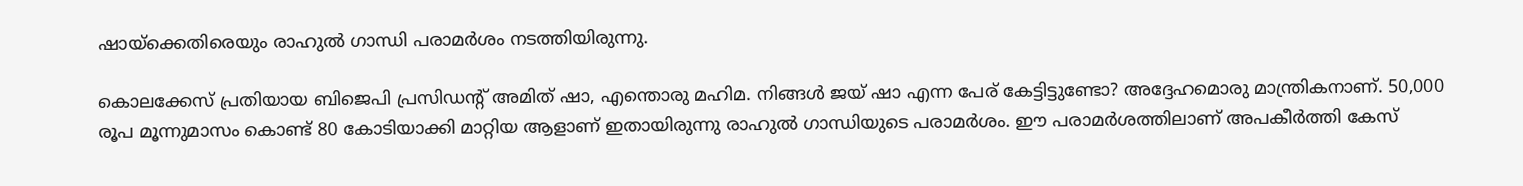ഷായ്ക്കെതിരെയും രാഹുൽ ഗാന്ധി പരാമർശം നടത്തിയിരുന്നു.

കൊലക്കേസ് പ്രതിയായ ബിജെപി പ്രസിഡന്റ് അമിത് ഷാ, എന്തൊരു മഹിമ. നിങ്ങൾ ജയ് ഷാ എന്ന പേര് കേട്ടിട്ടുണ്ടോ? അദ്ദേഹമൊരു മാന്ത്രികനാണ്. 50,000 രൂപ മൂന്നുമാസം കൊണ്ട് 80 കോടിയാക്കി മാറ്റിയ ആളാണ് ഇതായിരുന്നു രാഹുൽ ഗാന്ധിയുടെ പരാമർശം. ഈ പരാമർശത്തിലാണ് അപകീർത്തി കേസ്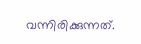വന്നിരിക്കുന്നത്.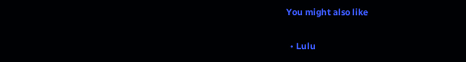You might also like

  • Lulu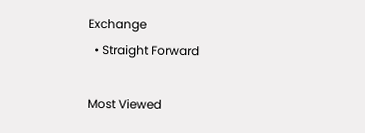Exchange
  • Straight Forward

Most Viewed